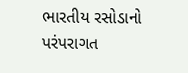ભારતીય રસોડાનો પરંપરાગત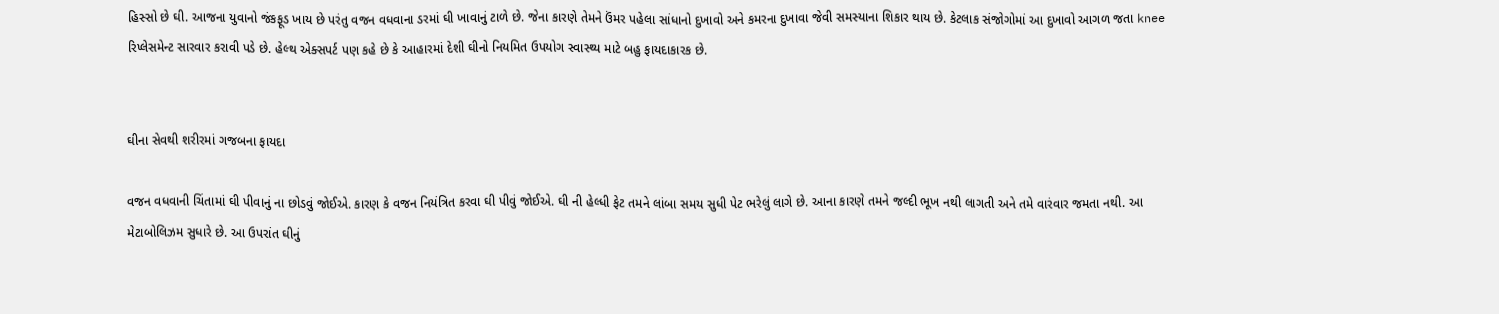હિસ્સો છે ઘી. આજના યુવાનો જંકફૂડ ખાય છે પરંતુ વજન વધવાના ડરમાં ઘી ખાવાનું ટાળે છે. જેના કારણે તેમને ઉંમર પહેલા સાંધાનો દુખાવો અને કમરના દુખાવા જેવી સમસ્યાના શિકાર થાય છે. કેટલાક સંજોગોમાં આ દુખાવો આગળ જતા knee રિપ્લેસમેન્ટ સારવાર કરાવી પડે છે. હેલ્થ એક્સપર્ટ પણ કહે છે કે આહારમાં દેશી ઘીનો નિયમિત ઉપયોગ સ્વાસ્થ્ય માટે બહુ ફાયદાકારક છે.


ઘીના સેવથી શરીરમાં ગજબના ફાયદા

વજન વધવાની ચિંતામાં ઘી પીવાનું ના છોડવું જોઈએ. કારણ કે વજન નિયંત્રિત કરવા ઘી પીવું જોઈએ. ઘી ની હેલ્ધી ફેટ તમને લાંબા સમય સુધી પેટ ભરેલું લાગે છે. આના કારણે તમને જલ્દી ભૂખ નથી લાગતી અને તમે વારંવાર જમતા નથી. આ મેટાબોલિઝમ સુધારે છે. આ ઉપરાંત ઘીનું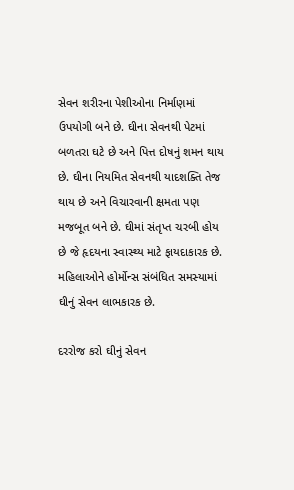સેવન શરીરના પેશીઓના નિર્માણમાં ઉપયોગી બને છે. ઘીના સેવનથી પેટમાં બળતરા ઘટે છે અને પિત્ત દોષનું શમન થાય છે. ઘીના નિયમિત સેવનથી યાદશક્તિ તેજ થાય છે અને વિચારવાની ક્ષમતા પણ મજબૂત બને છે. ઘીમાં સંતૃપ્ત ચરબી હોય છે જે હૃદયના સ્વાસ્થ્ય માટે ફાયદાકારક છે. મહિલાઓને હોર્મોન્સ સંબંધિત સમસ્યામાં ઘીનું સેવન લાભકારક છે.

દરરોજ કરો ઘીનું સેવન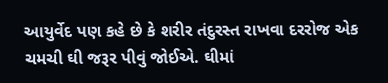આયુર્વેદ પણ કહે છે કે શરીર તંદુરસ્ત રાખવા દરરોજ એક ચમચી ઘી જરૂર પીવું જોઈએ. ઘીમાં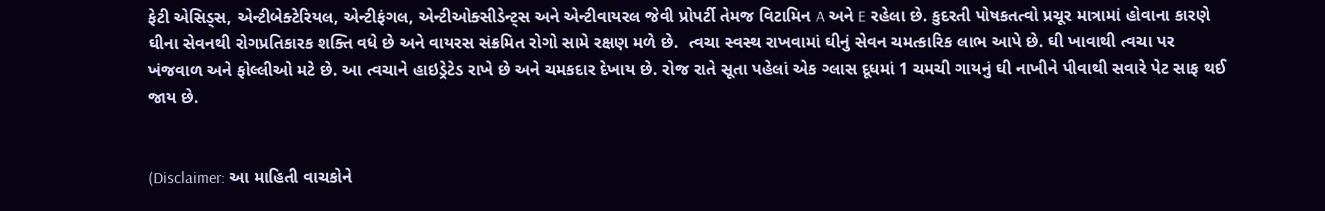ફેટી એસિડ્સ, એન્ટીબેક્ટેરિયલ, એન્ટીફંગલ, એન્ટીઓક્સીડેન્ટ્સ અને એન્ટીવાયરલ જેવી પ્રોપર્ટી તેમજ વિટામિન A અને E રહેલા છે. કુદરતી પોષકતત્વો પ્રચૂર માત્રામાં હોવાના કારણે ઘીના સેવનથી રોગપ્રતિકારક શક્તિ વધે છે અને વાયરસ સંક્રમિત રોગો સામે રક્ષણ મળે છે.  ત્વચા સ્વસ્થ રાખવામાં ઘીનું સેવન ચમત્કારિક લાભ આપે છે. ઘી ખાવાથી ત્વચા પર ખંજવાળ અને ફોલ્લીઓ મટે છે. આ ત્વચાને હાઇડ્રેટેડ રાખે છે અને ચમકદાર દેખાય છે. રોજ રાતે સૂતા પહેલાં એક ગ્લાસ દૂધમાં 1 ચમચી ગાયનું ઘી નાખીને પીવાથી સવારે પેટ સાફ થઈ જાય છે.


(Disclaimer: આ માહિતી વાચકોને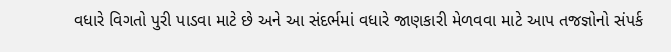વધારે વિગતો પુરી પાડવા માટે છે અને આ સંદર્ભમાં વધારે જાણકારી મેળવવા માટે આપ તજજ્ઞોનો સંપર્ક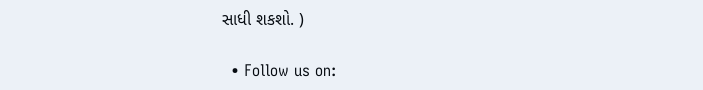સાધી શકશો. )

  • Follow us on: